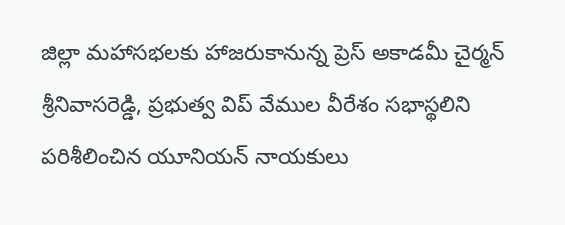జిల్లా మహాసభలకు హాజరుకానున్న ప్రెస్ అకాడమీ చైర్మన్ శ్రీనివాసరెడ్డి, ప్రభుత్వ విప్ వేముల వీరేశం సభాస్థలిని పరిశీలించిన యూనియన్ నాయకులు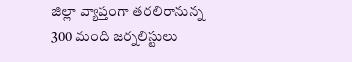జిల్లా వ్యాప్తంగా తరలిరానున్న 300 మంది జర్నలిస్టులు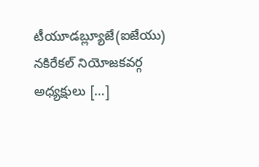టీయూడబ్ల్యూజే(ఐజేయు) నకిరేకల్ నియోజకవర్గ అధ్యక్షులు […]